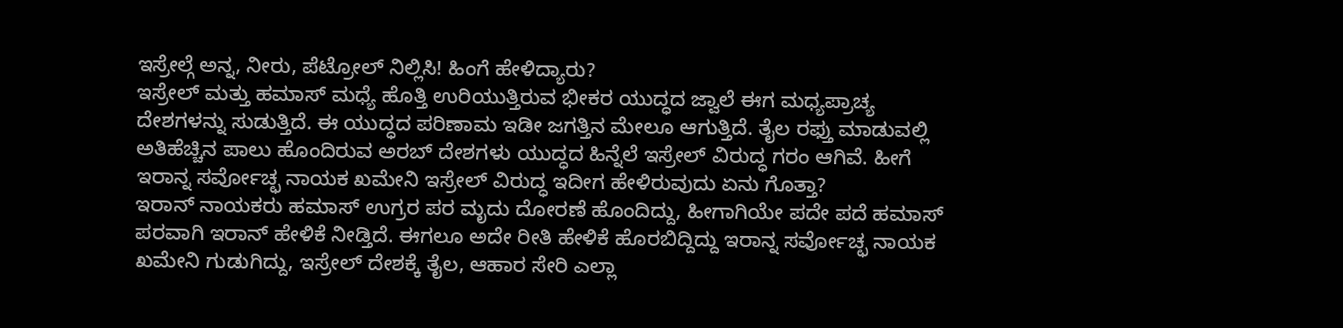ಇಸ್ರೇಲ್ಗೆ ಅನ್ನ, ನೀರು, ಪೆಟ್ರೋಲ್ ನಿಲ್ಲಿಸಿ! ಹಿಂಗೆ ಹೇಳಿದ್ಯಾರು?
ಇಸ್ರೇಲ್ ಮತ್ತು ಹಮಾಸ್ ಮಧ್ಯೆ ಹೊತ್ತಿ ಉರಿಯುತ್ತಿರುವ ಭೀಕರ ಯುದ್ಧದ ಜ್ವಾಲೆ ಈಗ ಮಧ್ಯಪ್ರಾಚ್ಯ ದೇಶಗಳನ್ನು ಸುಡುತ್ತಿದೆ. ಈ ಯುದ್ಧದ ಪರಿಣಾಮ ಇಡೀ ಜಗತ್ತಿನ ಮೇಲೂ ಆಗುತ್ತಿದೆ. ತೈಲ ರಫ್ತು ಮಾಡುವಲ್ಲಿ ಅತಿಹೆಚ್ಚಿನ ಪಾಲು ಹೊಂದಿರುವ ಅರಬ್ ದೇಶಗಳು ಯುದ್ಧದ ಹಿನ್ನೆಲೆ ಇಸ್ರೇಲ್ ವಿರುದ್ಧ ಗರಂ ಆಗಿವೆ. ಹೀಗೆ ಇರಾನ್ನ ಸರ್ವೋಚ್ಛ ನಾಯಕ ಖಮೇನಿ ಇಸ್ರೇಲ್ ವಿರುದ್ಧ ಇದೀಗ ಹೇಳಿರುವುದು ಏನು ಗೊತ್ತಾ?
ಇರಾನ್ ನಾಯಕರು ಹಮಾಸ್ ಉಗ್ರರ ಪರ ಮೃದು ದೋರಣೆ ಹೊಂದಿದ್ದು, ಹೀಗಾಗಿಯೇ ಪದೇ ಪದೆ ಹಮಾಸ್ ಪರವಾಗಿ ಇರಾನ್ ಹೇಳಿಕೆ ನೀಡ್ತಿದೆ. ಈಗಲೂ ಅದೇ ರೀತಿ ಹೇಳಿಕೆ ಹೊರಬಿದ್ದಿದ್ದು ಇರಾನ್ನ ಸರ್ವೋಚ್ಛ ನಾಯಕ ಖಮೇನಿ ಗುಡುಗಿದ್ದು, ಇಸ್ರೇಲ್ ದೇಶಕ್ಕೆ ತೈಲ, ಆಹಾರ ಸೇರಿ ಎಲ್ಲಾ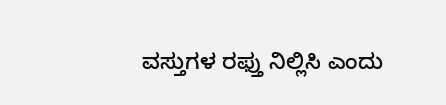ವಸ್ತುಗಳ ರಫ್ತು ನಿಲ್ಲಿಸಿ ಎಂದು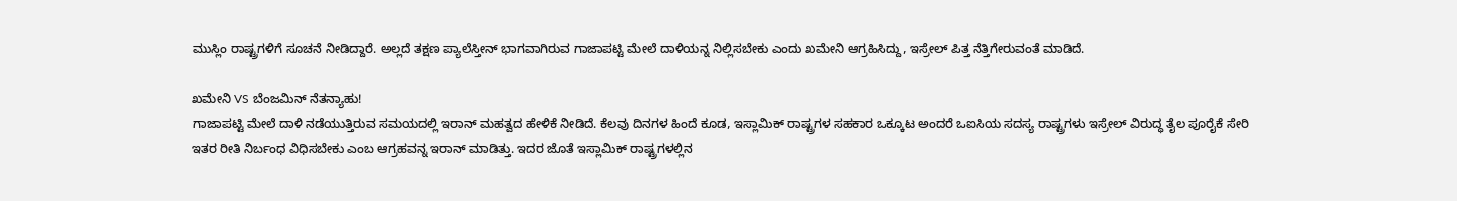ಮುಸ್ಲಿಂ ರಾಷ್ಟ್ರಗಳಿಗೆ ಸೂಚನೆ ನೀಡಿದ್ದಾರೆ. ಅಲ್ಲದೆ ತಕ್ಷಣ ಪ್ಯಾಲೆಸ್ತೀನ್ ಭಾಗವಾಗಿರುವ ಗಾಜಾಪಟ್ಟಿ ಮೇಲೆ ದಾಳಿಯನ್ನ ನಿಲ್ಲಿಸಬೇಕು ಎಂದು ಖಮೇನಿ ಆಗ್ರಹಿಸಿದ್ದು, ಇಸ್ರೇಲ್ ಪಿತ್ತ ನೆತ್ತಿಗೇರುವಂತೆ ಮಾಡಿದೆ.

ಖಮೇನಿ VS ಬೆಂಜಮಿನ್ ನೆತನ್ಯಾಹು!
ಗಾಜಾಪಟ್ಟಿ ಮೇಲೆ ದಾಳಿ ನಡೆಯುತ್ತಿರುವ ಸಮಯದಲ್ಲಿ ಇರಾನ್ ಮಹತ್ವದ ಹೇಳಿಕೆ ನೀಡಿದೆ. ಕೆಲವು ದಿನಗಳ ಹಿಂದೆ ಕೂಡ, ಇಸ್ಲಾಮಿಕ್ ರಾಷ್ಟ್ರಗಳ ಸಹಕಾರ ಒಕ್ಕೂಟ ಅಂದರೆ ಒಐಸಿಯ ಸದಸ್ಯ ರಾಷ್ಟ್ರಗಳು ಇಸ್ರೇಲ್ ವಿರುದ್ಧ ತೈಲ ಪೂರೈಕೆ ಸೇರಿ ಇತರ ರೀತಿ ನಿರ್ಬಂಧ ವಿಧಿಸಬೇಕು ಎಂಬ ಆಗ್ರಹವನ್ನ ಇರಾನ್ ಮಾಡಿತ್ತು. ಇದರ ಜೊತೆ ಇಸ್ಲಾಮಿಕ್ ರಾಷ್ಟ್ರಗಳಲ್ಲಿನ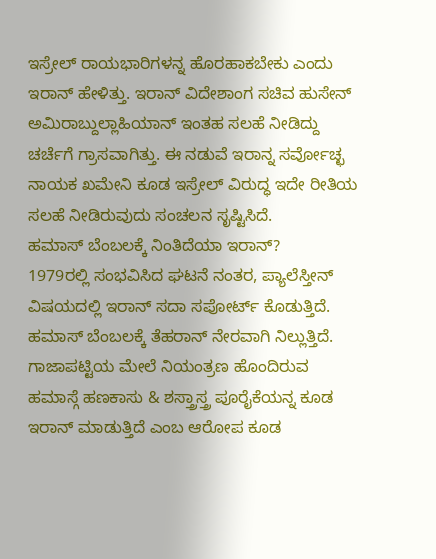ಇಸ್ರೇಲ್ ರಾಯಭಾರಿಗಳನ್ನ ಹೊರಹಾಕಬೇಕು ಎಂದು ಇರಾನ್ ಹೇಳಿತ್ತು. ಇರಾನ್ ವಿದೇಶಾಂಗ ಸಚಿವ ಹುಸೇನ್ ಅಮಿರಾಬ್ದುಲ್ಲಾಹಿಯಾನ್ ಇಂತಹ ಸಲಹೆ ನೀಡಿದ್ದು ಚರ್ಚೆಗೆ ಗ್ರಾಸವಾಗಿತ್ತು. ಈ ನಡುವೆ ಇರಾನ್ನ ಸರ್ವೋಚ್ಛ ನಾಯಕ ಖಮೇನಿ ಕೂಡ ಇಸ್ರೇಲ್ ವಿರುದ್ಧ ಇದೇ ರೀತಿಯ ಸಲಹೆ ನೀಡಿರುವುದು ಸಂಚಲನ ಸೃಷ್ಟಿಸಿದೆ.
ಹಮಾಸ್ ಬೆಂಬಲಕ್ಕೆ ನಿಂತಿದೆಯಾ ಇರಾನ್?
1979ರಲ್ಲಿ ಸಂಭವಿಸಿದ ಘಟನೆ ನಂತರ, ಪ್ಯಾಲೆಸ್ತೀನ್ ವಿಷಯದಲ್ಲಿ ಇರಾನ್ ಸದಾ ಸಪೋರ್ಟ್ ಕೊಡುತ್ತಿದೆ. ಹಮಾಸ್ ಬೆಂಬಲಕ್ಕೆ ತೆಹರಾನ್ ನೇರವಾಗಿ ನಿಲ್ಲುತ್ತಿದೆ. ಗಾಜಾಪಟ್ಟಿಯ ಮೇಲೆ ನಿಯಂತ್ರಣ ಹೊಂದಿರುವ ಹಮಾಸ್ಗೆ ಹಣಕಾಸು & ಶಸ್ತ್ರಾಸ್ತ್ರ ಪೂರೈಕೆಯನ್ನ ಕೂಡ ಇರಾನ್ ಮಾಡುತ್ತಿದೆ ಎಂಬ ಆರೋಪ ಕೂಡ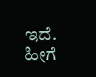ಇದೆ. ಹೀಗೆ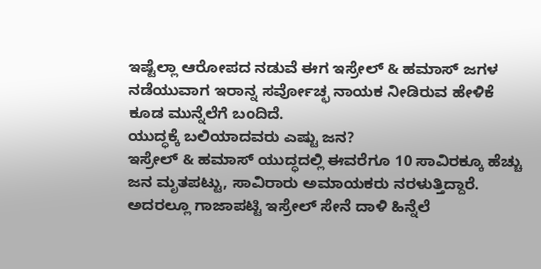ಇಷ್ಟೆಲ್ಲಾ ಆರೋಪದ ನಡುವೆ ಈಗ ಇಸ್ರೇಲ್ & ಹಮಾಸ್ ಜಗಳ ನಡೆಯುವಾಗ ಇರಾನ್ನ ಸರ್ವೋಚ್ಛ ನಾಯಕ ನೀಡಿರುವ ಹೇಳಿಕೆ ಕೂಡ ಮುನ್ನೆಲೆಗೆ ಬಂದಿದೆ.
ಯುದ್ಧಕ್ಕೆ ಬಲಿಯಾದವರು ಎಷ್ಟು ಜನ?
ಇಸ್ರೇಲ್ & ಹಮಾಸ್ ಯುದ್ಧದಲ್ಲಿ ಈವರೆಗೂ 10 ಸಾವಿರಕ್ಕೂ ಹೆಚ್ಚು ಜನ ಮೃತಪಟ್ಟು, ಸಾವಿರಾರು ಅಮಾಯಕರು ನರಳುತ್ತಿದ್ದಾರೆ. ಅದರಲ್ಲೂ ಗಾಜಾಪಟ್ಟಿ ಇಸ್ರೇಲ್ ಸೇನೆ ದಾಳಿ ಹಿನ್ನೆಲೆ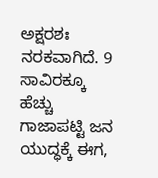ಅಕ್ಷರಶಃ ನರಕವಾಗಿದೆ. 9 ಸಾವಿರಕ್ಕೂ ಹೆಚ್ಚು ಗಾಜಾಪಟ್ಟಿ ಜನ ಯುದ್ಧಕ್ಕೆ ಈಗ,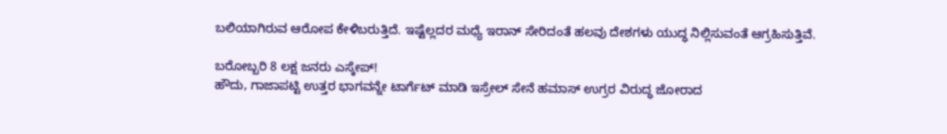ಬಲಿಯಾಗಿರುವ ಆರೋಪ ಕೇಳಿಬರುತ್ತಿದೆ. ಇಷ್ಟೆಲ್ಲದರ ಮಧ್ಯೆ ಇರಾನ್ ಸೇರಿದಂತೆ ಹಲವು ದೇಶಗಳು ಯುದ್ಧ ನಿಲ್ಲಿಸುವಂತೆ ಆಗ್ರಹಿಸುತ್ತಿವೆ.

ಬರೋಬ್ಬರಿ 8 ಲಕ್ಷ ಜನರು ಎಸ್ಕೇಪ್!
ಹೌದು, ಗಾಜಾಪಟ್ಟಿ ಉತ್ತರ ಭಾಗವನ್ನೇ ಟಾರ್ಗೆಟ್ ಮಾಡಿ ಇಸ್ರೇಲ್ ಸೇನೆ ಹಮಾಸ್ ಉಗ್ರರ ವಿರುದ್ಧ ಜೋರಾದ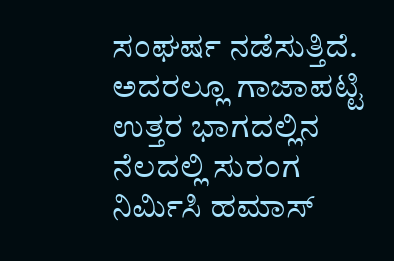ಸಂಘರ್ಷ ನಡೆಸುತ್ತಿದೆ. ಅದರಲ್ಲೂ ಗಾಜಾಪಟ್ಟಿ ಉತ್ತರ ಭಾಗದಲ್ಲಿನ ನೆಲದಲ್ಲಿ ಸುರಂಗ ನಿರ್ಮಿಸಿ ಹಮಾಸ್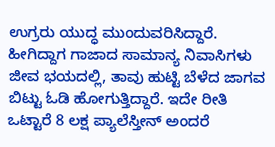ಉಗ್ರರು ಯುದ್ಧ ಮುಂದುವರಿಸಿದ್ದಾರೆ. ಹೀಗಿದ್ದಾಗ ಗಾಜಾದ ಸಾಮಾನ್ಯ ನಿವಾಸಿಗಳು ಜೀವ ಭಯದಲ್ಲಿ, ತಾವು ಹುಟ್ಟಿ ಬೆಳೆದ ಜಾಗವ ಬಿಟ್ಟು ಓಡಿ ಹೋಗುತ್ತಿದ್ದಾರೆ. ಇದೇ ರೀತಿ ಒಟ್ಟಾರೆ 8 ಲಕ್ಷ ಪ್ಯಾಲೆಸ್ತೀನ್ ಅಂದರೆ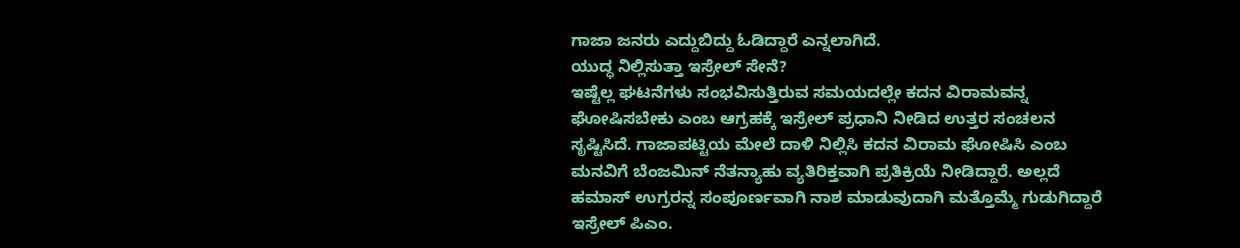ಗಾಜಾ ಜನರು ಎದ್ದುಬಿದ್ದು ಓಡಿದ್ದಾರೆ ಎನ್ನಲಾಗಿದೆ.
ಯುದ್ಧ ನಿಲ್ಲಿಸುತ್ತಾ ಇಸ್ರೇಲ್ ಸೇನೆ?
ಇಷ್ಟೆಲ್ಲ ಘಟನೆಗಳು ಸಂಭವಿಸುತ್ತಿರುವ ಸಮಯದಲ್ಲೇ ಕದನ ವಿರಾಮವನ್ನ ಘೋಷಿಸಬೇಕು ಎಂಬ ಆಗ್ರಹಕ್ಕೆ ಇಸ್ರೇಲ್ ಪ್ರಧಾನಿ ನೀಡಿದ ಉತ್ತರ ಸಂಚಲನ ಸೃಷ್ಟಿಸಿದೆ. ಗಾಜಾಪಟ್ಟಿಯ ಮೇಲೆ ದಾಳಿ ನಿಲ್ಲಿಸಿ ಕದನ ವಿರಾಮ ಘೋಷಿಸಿ ಎಂಬ ಮನವಿಗೆ ಬೆಂಜಮಿನ್ ನೆತನ್ಯಾಹು ವ್ಯತಿರಿಕ್ತವಾಗಿ ಪ್ರತಿಕ್ರಿಯೆ ನೀಡಿದ್ದಾರೆ. ಅಲ್ಲದೆ ಹಮಾಸ್ ಉಗ್ರರನ್ನ ಸಂಪೂರ್ಣವಾಗಿ ನಾಶ ಮಾಡುವುದಾಗಿ ಮತ್ತೊಮ್ಮೆ ಗುಡುಗಿದ್ದಾರೆ ಇಸ್ರೇಲ್ ಪಿಎಂ.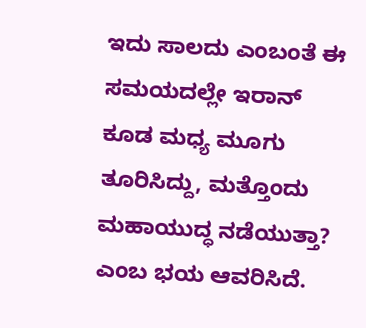ಇದು ಸಾಲದು ಎಂಬಂತೆ ಈ ಸಮಯದಲ್ಲೇ ಇರಾನ್ ಕೂಡ ಮಧ್ಯ ಮೂಗು ತೂರಿಸಿದ್ದು, ಮತ್ತೊಂದು ಮಹಾಯುದ್ಧ ನಡೆಯುತ್ತಾ? ಎಂಬ ಭಯ ಆವರಿಸಿದೆ.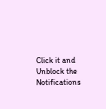Click it and Unblock the Notifications